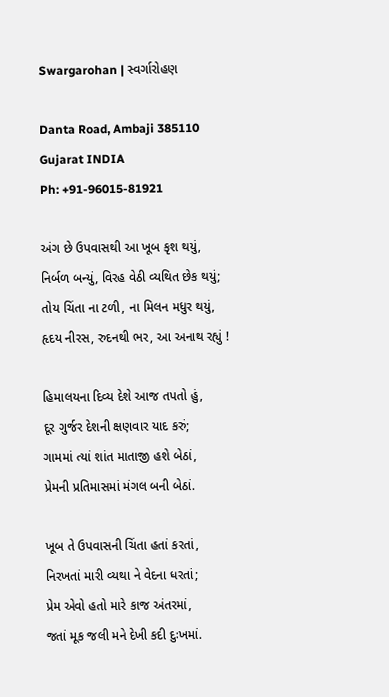Swargarohan | સ્વર્ગારોહણ

Danta Road, Ambaji 385110
Gujarat INDIA
Ph: +91-96015-81921

અંગ છે ઉપવાસથી આ ખૂબ કૃશ થયું,
નિર્બળ બન્યું, વિરહ વેઠી વ્યથિત છેક થયું;
તોય ચિંતા ના ટળી, ના મિલન મધુર થયું,
હૃદય નીરસ, રુદનથી ભર, આ અનાથ રહ્યું !

હિમાલયના દિવ્ય દેશે આજ તપતો હું,
દૂર ગુર્જર દેશની ક્ષણવાર યાદ કરું;
ગામમાં ત્યાં શાંત માતાજી હશે બેઠાં,
પ્રેમની પ્રતિમાસમાં મંગલ બની બેઠાં.

ખૂબ તે ઉપવાસની ચિંતા હતાં કરતાં,
નિરખતાં મારી વ્યથા ને વેદના ધરતાં;
પ્રેમ એવો હતો મારે કાજ અંતરમાં,
જતાં મૂક જલી મને દેખી કદી દુઃખમાં.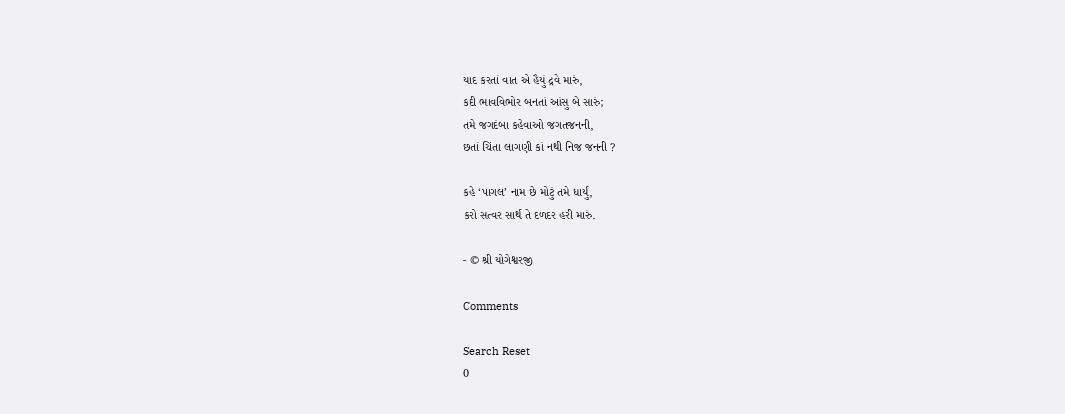યાદ કરતાં વાત એ હૈયું દ્રવે મારું,
કદી ભાવવિભોર બનતાં આંસુ બે સારું;
તમે જગદંબા કહેવાઓ જગતજનની,
છતાં ચિંતા લાગણી કાં નથી નિજ જનની ?

કહે ‘પાગલ’ નામ છે મોટું તમે ધાર્યું,
કરો સત્વર સાર્થ તે દળદર હરી મારું.

- © શ્રી યોગેશ્વરજી

Comments

Search Reset
0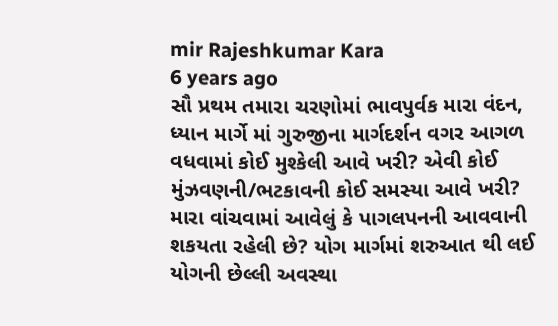mir Rajeshkumar Kara
6 years ago
સૌ પ્રથમ તમારા ચરણોમાં ભાવપુર્વક મારા વંદન,
ધ્યાન માર્ગે માં ગુરુજીના માર્ગદર્શન વગર આગળ વધવામાં કોઈ મુશ્કેલી આવે ખરી? એવી કોઈ મુંઝવણની/ભટકાવની કોઈ સમસ્યા આવે ખરી? મારા વાંચવામાં આવેલું કે પાગલપનની આવવાની શકયતા રહેલી છે? યોગ માર્ગમાં શરુઆત થી લઈ યોગની છેલ્લી અવસ્થા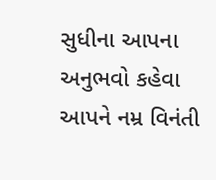સુધીના આપના અનુભવો કહેવા આપને નમ્ર વિનંતી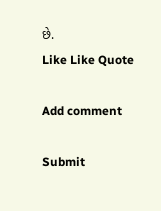છે.
Like Like Quote

Add comment

Submit